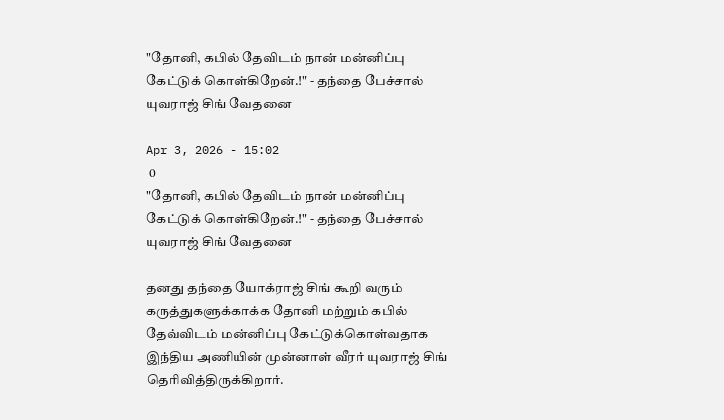"தோனி, கபில் தேவிடம் நான் மன்னிப்பு கேட்டுக் கொள்கிறேன்.!" - தந்தை பேச்சால் யுவராஜ் சிங் வேதனை

Apr 3, 2026 - 15:02
 0
"தோனி, கபில் தேவிடம் நான் மன்னிப்பு கேட்டுக் கொள்கிறேன்.!" - தந்தை பேச்சால் யுவராஜ் சிங் வேதனை

தனது தந்தை யோக்ராஜ் சிங் கூறி வரும் கருத்துகளுக்காக்க தோனி மற்றும் கபில் தேவ்விடம் மன்னிப்பு கேட்டுக்கொள்வதாக இந்திய அணியின் முன்னாள் வீரர் யுவராஜ் சிங் தெரிவித்திருக்கிறார்.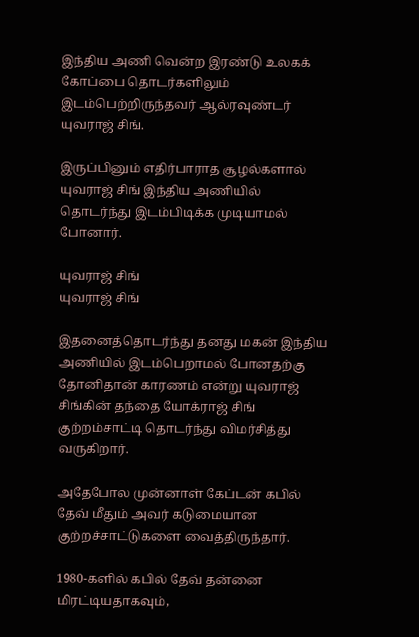இந்திய அணி வென்ற இரண்டு உலகக் கோப்பை தொடர்களிலும் இடம்பெற்றிருந்தவர் ஆல்ரவுண்டர் யுவராஜ் சிங்.

இருப்பினும் எதிர்பாராத சூழல்களால் யுவராஜ் சிங் இந்திய அணியில் தொடர்ந்து இடம்பிடிக்க முடியாமல் போனார்.

யுவராஜ் சிங்
யுவராஜ் சிங்

இதனைத்தொடர்ந்து தனது மகன் இந்திய அணியில் இடம்பெறாமல் போனதற்கு தோனிதான் காரணம் என்று யுவராஜ் சிங்கின் தந்தை யோக்ராஜ் சிங் குற்றம்சாட்டி தொடர்ந்து விமர்சித்து வருகிறார்.

அதேபோல முன்னாள் கேப்டன் கபில் தேவ் மீதும் அவர் கடுமையான குற்றச்சாட்டுகளை வைத்திருந்தார்.

1980-களில் கபில் தேவ் தன்னை மிரட்டியதாகவும்,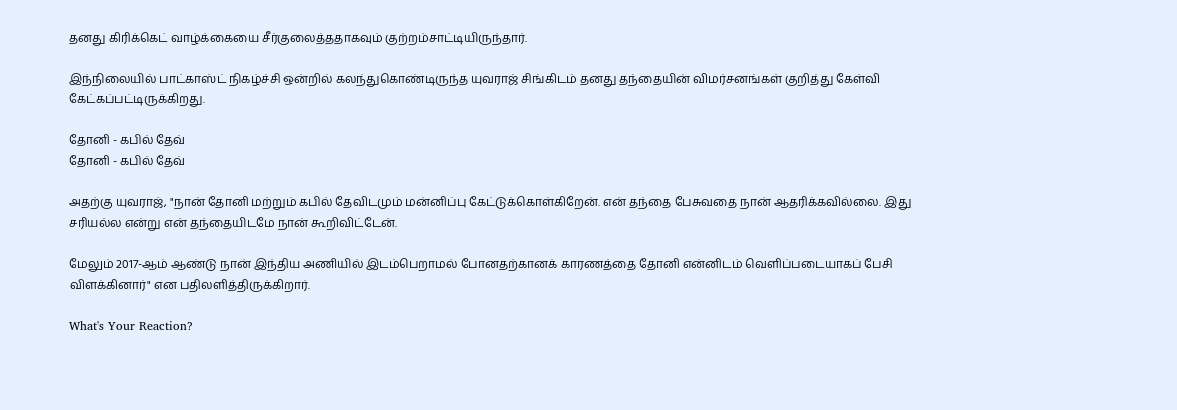தனது கிரிக்கெட் வாழ்க்கையை சீர்குலைத்ததாகவும் குற்றம்சாட்டியிருந்தார்.

இந்நிலையில் பாட்காஸ்ட் நிகழ்ச்சி ஒன்றில் கலந்துகொண்டிருந்த யுவராஜ் சிங்கிடம் தனது தந்தையின் விமர்சனங்கள் குறித்து கேள்வி கேட்கப்பட்டிருக்கிறது.

தோனி - கபில் தேவ்
தோனி - கபில் தேவ்

அதற்கு யுவராஜ், "நான் தோனி மற்றும் கபில் தேவிடமும் மன்னிப்பு கேட்டுக்கொள்கிறேன். என் தந்தை பேசுவதை நான் ஆதரிக்கவில்லை. இது சரியல்ல என்று என் தந்தையிடமே நான் கூறிவிட்டேன்.

மேலும் 2017-ஆம் ஆண்டு நான் இந்திய அணியில் இடம்பெறாமல் போனதற்கானக் காரணத்தை தோனி என்னிடம் வெளிப்படையாகப் பேசி விளக்கினார்" என பதிலளித்திருக்கிறார்.

What's Your Reaction?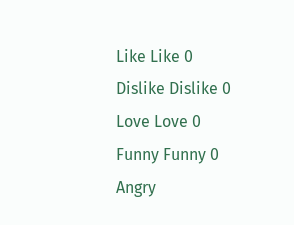Like Like 0
Dislike Dislike 0
Love Love 0
Funny Funny 0
Angry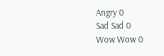Angry 0
Sad Sad 0
Wow Wow 0